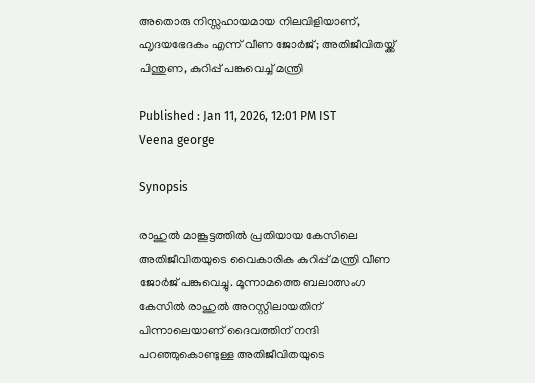അതൊരു നിസ്സഹായമായ നിലവിളിയാണ്, ഹ‍ൃദയഭേദകം എന്ന് വീണ ജോർജ്; അതിജീവിതയ്ക്ക് പിന്തുണ, കുറിപ്പ് പങ്കുവെച്ച് മന്ത്രി

Published : Jan 11, 2026, 12:01 PM IST
Veena george

Synopsis

രാഹുൽ മാങ്കൂട്ടത്തിൽ പ്രതിയായ കേസിലെ അതിജീവിതയുടെ വൈകാരിക കുറിപ്പ് മന്ത്രി വീണ ജോർജ് പങ്കുവെച്ചു. മൂന്നാമത്തെ ബലാത്സംഗ കേസിൽ രാഹുൽ അറസ്റ്റിലായതിന് പിന്നാലെയാണ് ദൈവത്തിന് നന്ദി പറഞ്ഞുകൊണ്ടുള്ള അതിജീവിതയുടെ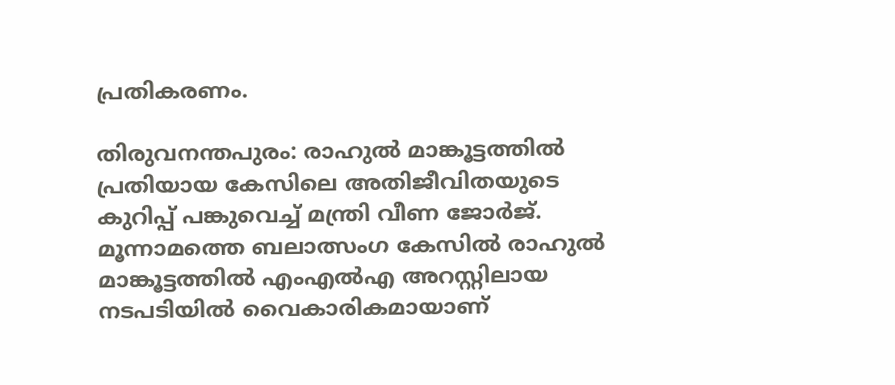പ്രതികരണം.

തിരുവനന്തപുരം: രാഹുൽ മാങ്കൂട്ടത്തിൽ പ്രതിയായ കേസിലെ അതിജീവിതയുടെ കുറിപ്പ് പങ്കുവെച്ച് മന്ത്രി വീണ ജോർജ്. മൂന്നാമത്തെ ബലാത്സംഗ കേസിൽ രാഹുൽ മാങ്കൂട്ടത്തിൽ എംഎൽഎ അറസ്റ്റിലായ നടപടിയിൽ വൈകാരികമായാണ്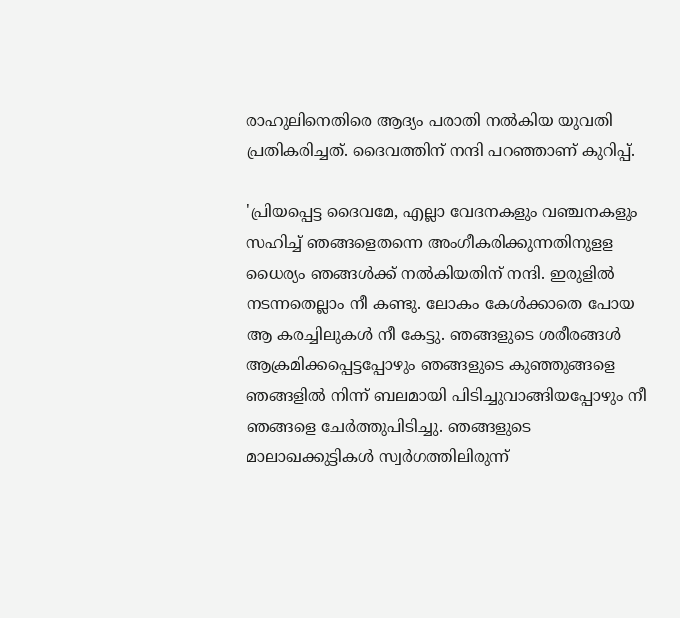രാഹുലിനെതിരെ ആദ്യം പരാതി നൽകിയ യുവതി പ്രതികരിച്ചത്. ദൈവത്തിന് നന്ദി പറഞ്ഞാണ് കുറിപ്പ്.

'പ്രിയപ്പെട്ട ദൈവമേ, എല്ലാ വേദനകളും വഞ്ചനകളും സഹിച്ച് ഞങ്ങളെതന്നെ അംഗീകരിക്കുന്നതിനുളള ധൈര്യം ഞങ്ങൾക്ക് നൽകിയതിന് നന്ദി. ഇരുളിൽ നടന്നതെല്ലാം നീ കണ്ടു. ലോകം കേൾക്കാതെ പോയ ആ കരച്ചിലുകൾ നീ കേട്ടു. ഞങ്ങളുടെ ശരീരങ്ങൾ ആക്രമിക്കപ്പെട്ടപ്പോഴും ഞങ്ങളുടെ കുഞ്ഞുങ്ങളെ ഞങ്ങളിൽ നിന്ന് ബലമായി പിടിച്ചുവാങ്ങിയപ്പോഴും നീ ഞങ്ങളെ ചേർത്തുപിടിച്ചു. ഞങ്ങളുടെ മാലാഖക്കുട്ടികൾ സ്വർഗത്തിലിരുന്ന്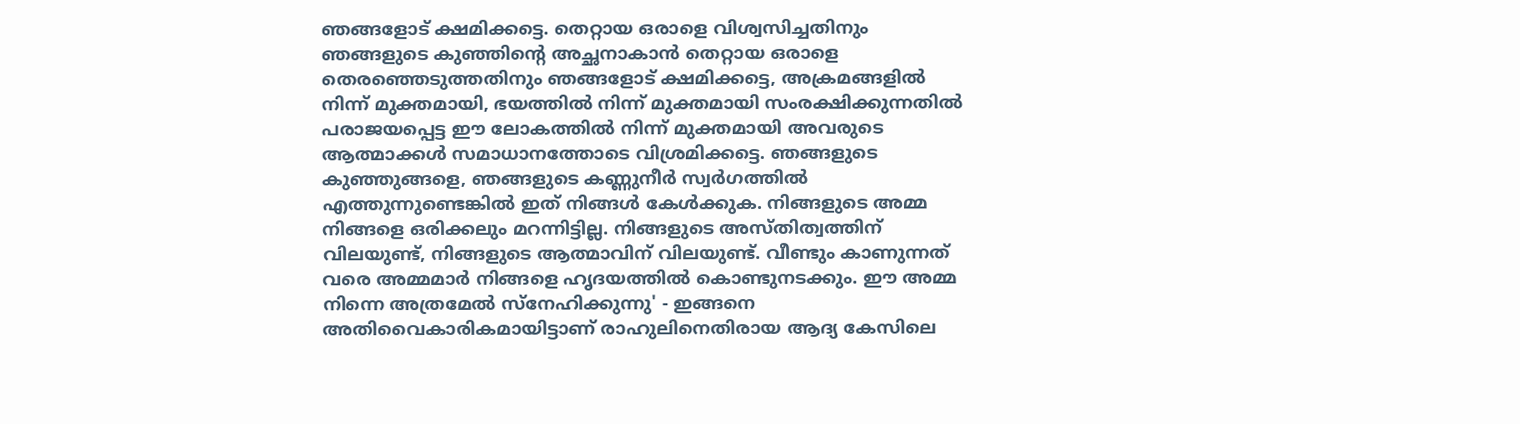ഞങ്ങളോട് ക്ഷമിക്കട്ടെ. തെറ്റായ ഒരാളെ വിശ്വസിച്ചതിനും ഞങ്ങളുടെ കുഞ്ഞിന്റെ അച്ഛനാകാൻ തെറ്റായ ഒരാളെ തെരഞ്ഞെടുത്തതിനും ഞങ്ങളോട് ക്ഷമിക്കട്ടെ, അക്രമങ്ങളിൽ നിന്ന് മുക്തമായി, ഭയത്തിൽ നിന്ന് മുക്തമായി സംരക്ഷിക്കുന്നതിൽ പരാജയപ്പെട്ട ഈ ലോകത്തിൽ നിന്ന് മുക്തമായി അവരുടെ ആത്മാക്കൾ സമാധാനത്തോടെ വിശ്രമിക്കട്ടെ. ഞങ്ങളുടെ കുഞ്ഞുങ്ങളെ, ഞങ്ങളുടെ കണ്ണുനീർ‌ സ്വർഗത്തിൽ എത്തുന്നുണ്ടെങ്കിൽ ഇത് നിങ്ങൾ കേൾക്കുക. നിങ്ങളുടെ അമ്മ നിങ്ങളെ ഒരിക്കലും മറന്നിട്ടില്ല. നിങ്ങളുടെ അസ്തിത്വത്തിന് വിലയുണ്ട്, നിങ്ങളുടെ ആത്മാവിന് വിലയുണ്ട്. വീണ്ടും കാണുന്നത് വരെ അമ്മമാർ നിങ്ങളെ ഹൃദയത്തിൽ കൊണ്ടുനടക്കും. ഈ അമ്മ നിന്നെ അത്രമേൽ സ്നേഹിക്കുന്നു' - ഇങ്ങനെ അതിവൈകാരികമായിട്ടാണ് രാഹുലിനെതിരായ ആദ്യ കേസിലെ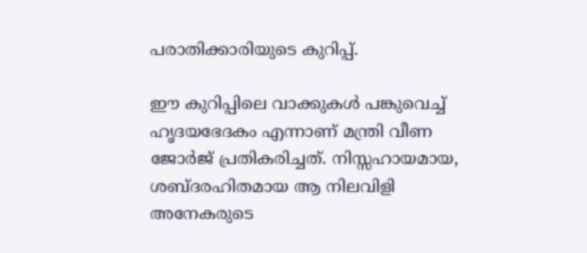പരാതിക്കാരിയുടെ കുറിപ്പ്.

ഈ കുറിപ്പിലെ വാക്കുകൾ പങ്കുവെച്ച് ഹൃദയഭേദകം എന്നാണ് മന്ത്രി വീണ ജോര്‍ജ് പ്രതികരിച്ചത്. നിസ്സഹായമായ, ശബ്‍ദരഹിതമായ ആ നിലവിളി അനേകരുടെ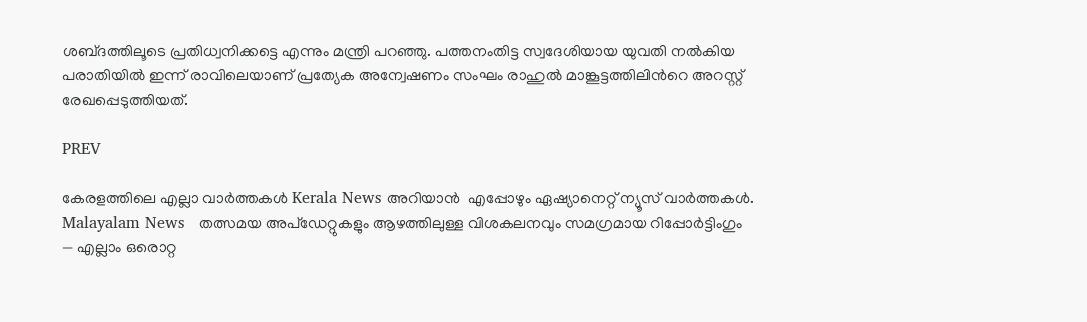ശബ്‍ദത്തിലൂടെ പ്രതിധ്വനിക്കട്ടെ എന്നും മന്ത്രി പറഞ്ഞു. പത്തനംതിട്ട സ്വദേശിയായ യുവതി നൽകിയ പരാതിയിൽ ഇന്ന് രാവിലെയാണ് പ്രത്യേക അന്വേഷണം സംഘം രാഹുൽ മാങ്കൂട്ടത്തിലിന്‍റെ അറസ്റ്റ് രേഖപ്പെടുത്തിയത്.

PREV

കേരളത്തിലെ എല്ലാ വാർത്തകൾ Kerala News അറിയാൻ  എപ്പോഴും ഏഷ്യാനെറ്റ് ന്യൂസ് വാർത്തകൾ.  Malayalam News   തത്സമയ അപ്‌ഡേറ്റുകളും ആഴത്തിലുള്ള വിശകലനവും സമഗ്രമായ റിപ്പോർട്ടിംഗും — എല്ലാം ഒരൊറ്റ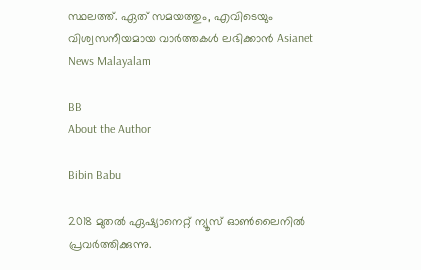സ്ഥലത്ത്. ഏത് സമയത്തും, എവിടെയും വിശ്വസനീയമായ വാർത്തകൾ ലഭിക്കാൻ Asianet News Malayalam

BB
About the Author

Bibin Babu

2018 മുതല്‍ ഏഷ്യാനെറ്റ് ന്യൂസ് ഓണ്‍ലൈനില്‍ പ്രവര്‍ത്തിക്കുന്നു.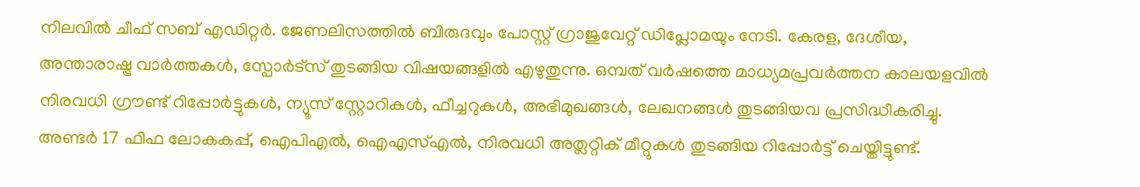നിലവില്‍ ചീഫ് സബ് എഡിറ്റർ. ജേണലിസത്തില്‍ ബിരുദവും പോസ്റ്റ് ഗ്രാജുവേറ്റ് ഡിപ്ലോമയും നേടി. കേരള, ദേശീയ, അന്താരാഷ്ട്ര വാര്‍ത്തകള്‍, സ്പോര്‍ട്സ് തുടങ്ങിയ വിഷയങ്ങളില്‍ എഴുതുന്നു. ഒമ്പത് വര്‍ഷത്തെ മാധ്യമപ്രവര്‍ത്തന കാലയളവില്‍ നിരവധി ഗ്രൗണ്ട് റിപ്പോര്‍ട്ടുകള്‍, ന്യൂസ് സ്റ്റോറികള്‍, ഫീച്ചറുകള്‍, അഭിമുഖങ്ങള്‍, ലേഖനങ്ങള്‍ തുടങ്ങിയവ പ്രസിദ്ധീകരിച്ചു. അണ്ടര്‍ 17 ഫിഫ ലോകകപ്പ്, ഐപിഎൽ, ഐഎസ്എൽ, നിരവധി അത്ലറ്റിക് മീറ്റുകൾ തുടങ്ങിയ റിപ്പോര്‍ട്ട് ചെയ്തിട്ടുണ്ട്.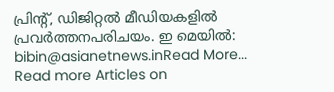പ്രിന്‍റ്, ഡിജിറ്റല്‍ മീഡിയകളില്‍ പ്രവര്‍ത്തനപരിചയം. ഇ മെയില്‍: bibin@asianetnews.inRead More...
Read more Articles on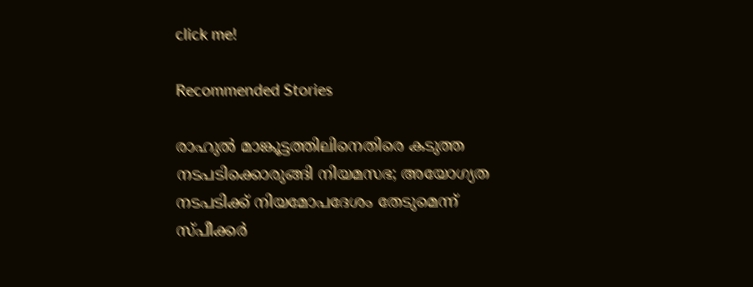click me!

Recommended Stories

രാഹുൽ മാങ്കൂട്ടത്തിലിനെതിരെ കടുത്ത നടപടിക്കൊരുങ്ങി നിയമസഭ; അയോഗ്യത നടപടിക്ക് നിയമോപദേശം തേടുമെന്ന് സ്പീക്കർ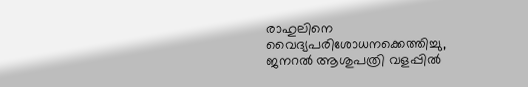രാഹുലിനെ വൈദ്യപരിശോധനക്കെത്തിച്ചു, ജനറൽ ആശുപത്രി വളപ്പിൽ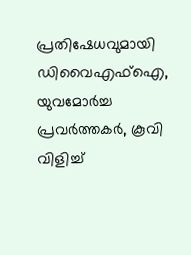പ്രതിഷേധവുമായി ഡിവൈഎഫ്ഐ, യുവമോർച്ച പ്രവർത്തകർ, കൂവി വിളിച്ച്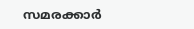സമരക്കാർ